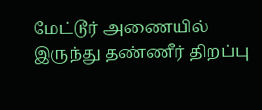மேட்டூர் அணையில் இருந்து தண்ணீர் திறப்பு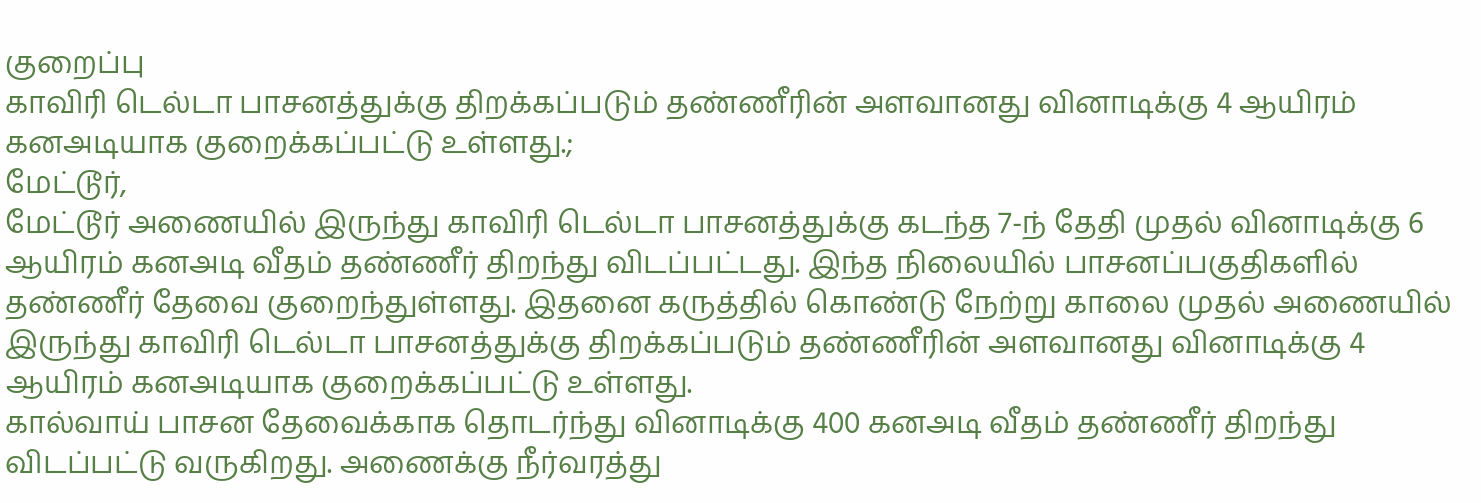குறைப்பு
காவிரி டெல்டா பாசனத்துக்கு திறக்கப்படும் தண்ணீரின் அளவானது வினாடிக்கு 4 ஆயிரம் கனஅடியாக குறைக்கப்பட்டு உள்ளது.;
மேட்டூர்,
மேட்டூர் அணையில் இருந்து காவிரி டெல்டா பாசனத்துக்கு கடந்த 7-ந் தேதி முதல் வினாடிக்கு 6 ஆயிரம் கனஅடி வீதம் தண்ணீர் திறந்து விடப்பட்டது. இந்த நிலையில் பாசனப்பகுதிகளில் தண்ணீர் தேவை குறைந்துள்ளது. இதனை கருத்தில் கொண்டு நேற்று காலை முதல் அணையில் இருந்து காவிரி டெல்டா பாசனத்துக்கு திறக்கப்படும் தண்ணீரின் அளவானது வினாடிக்கு 4 ஆயிரம் கனஅடியாக குறைக்கப்பட்டு உள்ளது.
கால்வாய் பாசன தேவைக்காக தொடர்ந்து வினாடிக்கு 400 கனஅடி வீதம் தண்ணீர் திறந்து விடப்பட்டு வருகிறது. அணைக்கு நீர்வரத்து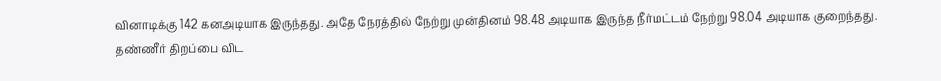வினாடிக்கு 142 கனஅடியாக இருந்தது. அதே நேரத்தில் நேற்று முன்தினம் 98.48 அடியாக இருந்த நீர்மட்டம் நேற்று 98.04 அடியாக குறைந்தது. தண்ணீர் திறப்பை விட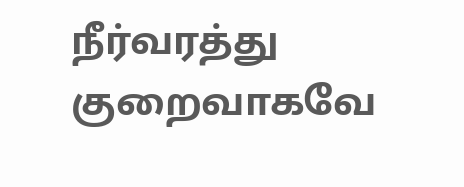நீர்வரத்து குறைவாகவே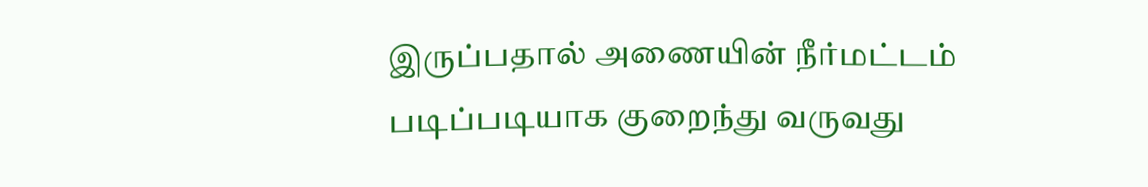இருப்பதால் அணையின் நீர்மட்டம் படிப்படியாக குறைந்து வருவது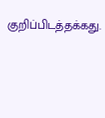குறிப்பிடத்தக்கது.